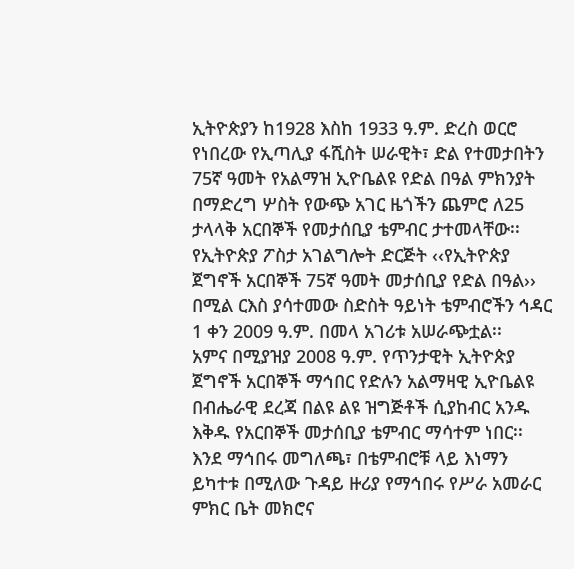ኢትዮጵያን ከ1928 እስከ 1933 ዓ.ም. ድረስ ወርሮ የነበረው የኢጣሊያ ፋሺስት ሠራዊት፣ ድል የተመታበትን 75ኛ ዓመት የአልማዝ ኢዮቤልዩ የድል በዓል ምክንያት በማድረግ ሦስት የውጭ አገር ዜጎችን ጨምሮ ለ25 ታላላቅ አርበኞች የመታሰቢያ ቴምብር ታተመላቸው፡፡
የኢትዮጵያ ፖስታ አገልግሎት ድርጅት ‹‹የኢትዮጵያ ጀግኖች አርበኞች 75ኛ ዓመት መታሰቢያ የድል በዓል›› በሚል ርእስ ያሳተመው ስድስት ዓይነት ቴምብሮችን ኅዳር 1 ቀን 2009 ዓ.ም. በመላ አገሪቱ አሠራጭቷል፡፡
አምና በሚያዝያ 2008 ዓ.ም. የጥንታዊት ኢትዮጵያ ጀግኖች አርበኞች ማኅበር የድሉን አልማዛዊ ኢዮቤልዩ በብሔራዊ ደረጃ በልዩ ልዩ ዝግጅቶች ሲያከብር አንዱ እቅዱ የአርበኞች መታሰቢያ ቴምብር ማሳተም ነበር፡፡
እንደ ማኅበሩ መግለጫ፣ በቴምብሮቹ ላይ እነማን ይካተቱ በሚለው ጉዳይ ዙሪያ የማኅበሩ የሥራ አመራር ምክር ቤት መክሮና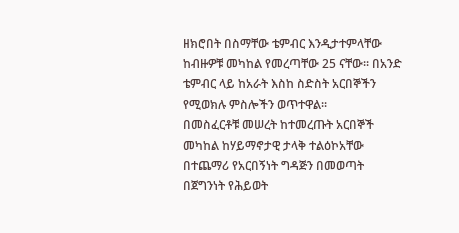ዘክሮበት በስማቸው ቴምብር እንዲታተምላቸው ከብዙዎቹ መካከል የመረጣቸው 25 ናቸው፡፡ በአንድ ቴምብር ላይ ከአራት እስከ ስድስት አርበኞችን የሚወክሉ ምስሎችን ወጥተዋል፡፡
በመስፈርቶቹ መሠረት ከተመረጡት አርበኞች መካከል ከሃይማኖታዊ ታላቅ ተልዕኮአቸው በተጨማሪ የአርበኝነት ግዳጅን በመወጣት በጀግንነት የሕይወት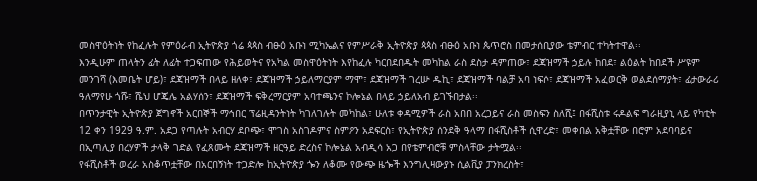መስዋዕትነት የከፈሉት የምዕራብ ኢትዮጵያ ጎሬ ጳጳስ ብፁዕ አቡነ ሚካኤልና የምሥራቅ ኢትዮጵያ ጳጳስ ብፁዕ አቡነ ጴጥሮስ በመታሰቢያው ቴምብር ተካትተዋል፡፡
እንዲሁም ጠላትን ፊት ለፊት ተጋፍጠው የሕይወትና የአካል መስዋዕትነት እየከፈሉ ካርበደበዱት መካከል ራስ ደስታ ዳምጠው፣ ደጃዝማች ኃይሉ ከበደ፣ ልዕልት ከበደች ሥዩም መንገሻ (እመቤት ሆይ)፣ ደጃዝማች በላይ ዘለቀ፣ ደጃዝማች ኃይለማርያም ማሞ፣ ደጃዝማች ገረሡ ዱኪ፣ ደጃዝማች ባልቻ አባ ነፍሶ፣ ደጃዝማች አፈወርቅ ወልደሰማያት፣ ፊታውራሪ ዓለማየሁ ጎሹ፣ ሼህ ሆጄሌ አልሃሰን፣ ደጃዝማች ፍቅረማርያም አባተጫንና ኮሎኔል በላይ ኃይለአብ ይገኙበታል፡፡
በጥንታዊት ኢትዮጵያ ጀግኖች አርበኞች ማኅበር ፕሬዚዳንትነት ካገለገሉት መካከል፣ ሁለቱ ቀዳሚዎች ራስ አበበ አረጋይና ራስ መስፍን ስለሺ፤ በፋሺስቱ ሩዶልፍ ግራዚያኒ ላይ የካቲት 12 ቀን 1929 ዓ.ም. አደጋ የጣሉት አብርሃ ደቦጭ፣ ሞገስ አስገዶምና ስምዖን አደፍርስ፣ የኢትዮጵያ ሰንደቅ ዓላማ በፋሺስቶች ሲዋረድ፣ መቀበል አቅቷቸው በሮም አደባባይና በኢጣሊያ በረሃዎች ታላቅ ገድል የፈጸሙት ደጃዝማች ዘርዓይ ድረስና ኮሎኔል አብዲሳ አጋ በየቴምብሮቹ ምስላቸው ታትሟል፡፡
የፋሺስቶች ወረራ አስቆጥቷቸው በአርበኝነት ተጋድሎ ከኢትዮጵያ ጐን ለቆሙ የውጭ ዜጐች እንግሊዛውያኑ ሲልቪያ ፓንክረስት፣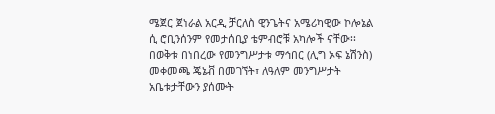ሜጀር ጀነራል አርዲ ቻርለስ ዊንጌትና አሜሪካዊው ኮሎኔል ሲ ሮቢንሰንም የመታሰቢያ ቴምብሮቹ አካሎች ናቸው፡፡
በወቅቱ በነበረው የመንግሥታቱ ማኅበር (ሊግ ኦፍ ኔሽንስ) መቀመጫ ጄኔቭ በመገኘት፣ ለዓለም መንግሥታት አቤቱታቸውን ያሰሙት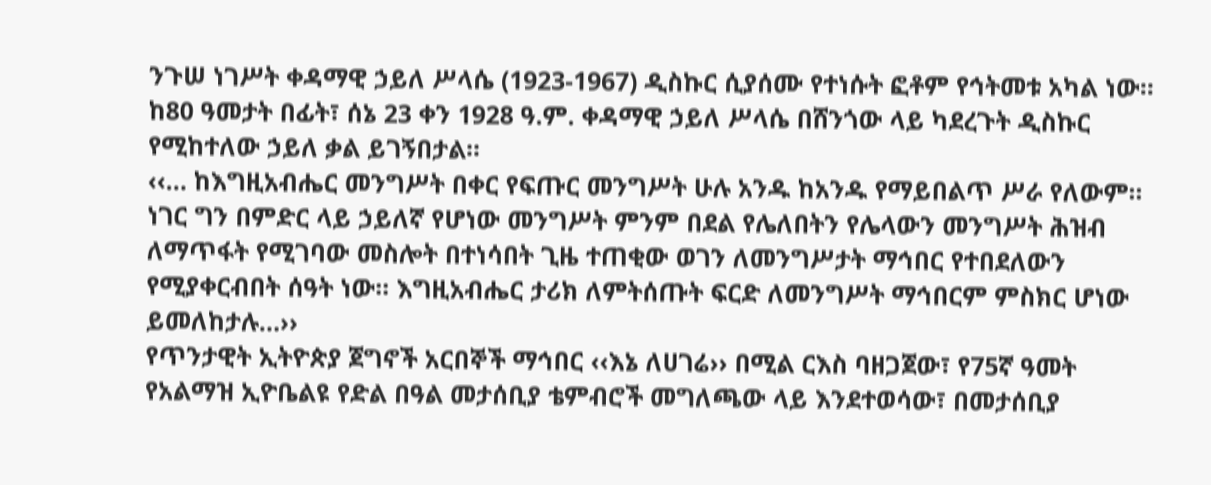ንጉሠ ነገሥት ቀዳማዊ ኃይለ ሥላሴ (1923-1967) ዲስኩር ሲያሰሙ የተነሱት ፎቶም የኅትመቱ አካል ነው፡፡ ከ80 ዓመታት በፊት፣ ሰኔ 23 ቀን 1928 ዓ.ም. ቀዳማዊ ኃይለ ሥላሴ በሸንጎው ላይ ካደረጉት ዲስኩር የሚከተለው ኃይለ ቃል ይገኝበታል፡፡
‹‹… ከእግዚአብሔር መንግሥት በቀር የፍጡር መንግሥት ሁሉ አንዱ ከአንዱ የማይበልጥ ሥራ የለውም፡፡ ነገር ግን በምድር ላይ ኃይለኛ የሆነው መንግሥት ምንም በደል የሌለበትን የሌላውን መንግሥት ሕዝብ ለማጥፋት የሚገባው መስሎት በተነሳበት ጊዜ ተጠቂው ወገን ለመንግሥታት ማኅበር የተበደለውን የሚያቀርብበት ሰዓት ነው፡፡ እግዚአብሔር ታሪክ ለምትሰጡት ፍርድ ለመንግሥት ማኅበርም ምስክር ሆነው ይመለከታሉ…››
የጥንታዊት ኢትዮጵያ ጀግኖች አርበኞች ማኅበር ‹‹እኔ ለሀገሬ›› በሚል ርእስ ባዘጋጀው፣ የ75ኛ ዓመት የአልማዝ ኢዮቤልዩ የድል በዓል መታሰቢያ ቴምብሮች መግለጫው ላይ እንደተወሳው፣ በመታሰቢያ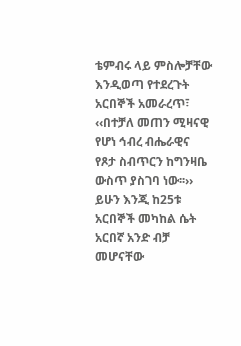ቴምብሩ ላይ ምስሎቻቸው እንዲወጣ የተደረጉት አርበኞች አመራረጥ፣ ‹‹በተቻለ መጠን ሚዛናዊ የሆነ ኅብረ ብሔራዊና የጾታ ስብጥርን ከግንዛቤ ውስጥ ያስገባ ነው፡፡››
ይሁን እንጂ ከ25ቱ አርበኞች መካከል ሴት አርበኛ አንድ ብቻ መሆናቸው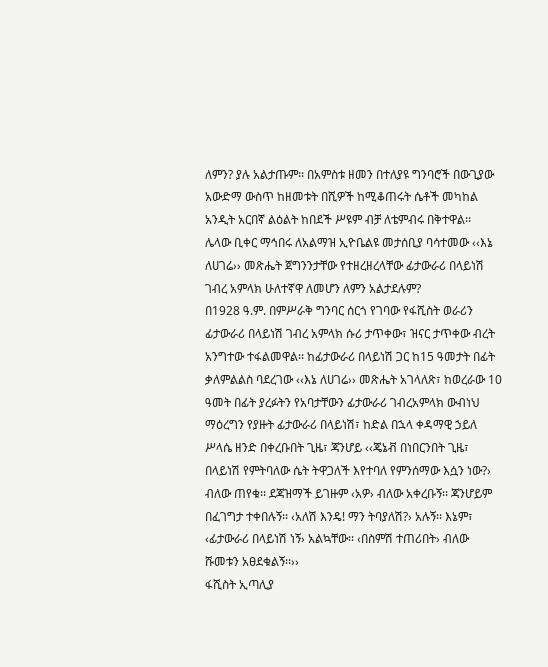ለምን? ያሉ አልታጡም፡፡ በአምስቱ ዘመን በተለያዩ ግንባሮች በውጊያው አውድማ ውስጥ ከዘመቱት በሺዎች ከሚቆጠሩት ሴቶች መካከል አንዲት አርበኛ ልዕልት ከበደች ሥዩም ብቻ ለቴምብሩ በቅተዋል፡፡
ሌላው ቢቀር ማኅበሩ ለአልማዝ ኢዮቤልዩ መታሰቢያ ባሳተመው ‹‹እኔ ለሀገሬ›› መጽሔት ጀግንንታቸው የተዘረዘረላቸው ፊታውራሪ በላይነሽ ገብረ አምላክ ሁለተኛዋ ለመሆን ለምን አልታደሉም?
በ1928 ዓ.ም. በምሥራቅ ግንባር ሰርጎ የገባው የፋሺስት ወራሪን ፊታውራሪ በላይነሽ ገብረ አምላክ ሱሪ ታጥቀው፣ ዝናር ታጥቀው ብረት አንግተው ተፋልመዋል፡፡ ከፊታውራሪ በላይነሽ ጋር ከ15 ዓመታት በፊት ቃለምልልስ ባደረገው ‹‹እኔ ለሀገሬ›› መጽሔት አገላለጽ፣ ከወረራው 10 ዓመት በፊት ያረፉትን የአባታቸውን ፊታውራሪ ገብረአምላክ ውብነህ ማዕረግን የያዙት ፊታውራሪ በላይነሽ፣ ከድል በኋላ ቀዳማዊ ኃይለ ሥላሴ ዘንድ በቀረቡበት ጊዜ፣ ጃንሆይ ‹‹ጄኔቭ በነበርንበት ጊዜ፣ በላይነሽ የምትባለው ሴት ትዋጋለች እየተባለ የምንሰማው እሷን ነው?› ብለው ጠየቁ፡፡ ደጃዝማች ይገዙም ‹አዎ› ብለው አቀረቡኝ፡፡ ጃንሆይም በፈገግታ ተቀበሉኝ፡፡ ‹አለሽ እንዴ! ማን ትባያለሽ?› አሉኝ፡፡ እኔም፣ ‹ፊታውራሪ በላይነሽ ነኝ› አልኳቸው፡፡ ‹በስምሽ ተጠሪበት› ብለው ሹመቱን አፀደቁልኝ፡፡››
ፋሺስት ኢጣሊያ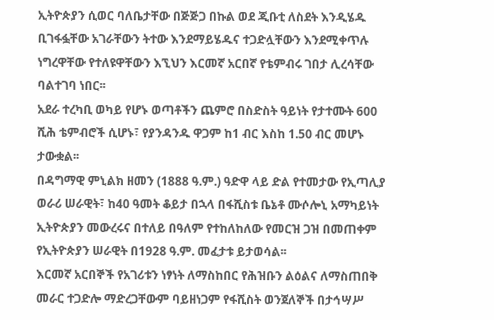ኢትዮጵያን ሲወር ባለቤታቸው በጅጅጋ በኩል ወደ ጂቡቲ ለስደት እንዲሄዱ ቢገፋፏቸው አገራቸውን ትተው እንደማይሄዱና ተጋድሏቸውን እንደሚቀጥሉ ነግረዋቸው የተለዩዋቸውን እኚህን እርመኛ አርበኛ የቴምብሩ ገበታ ሊረሳቸው ባልተገባ ነበር፡፡
አደራ ተረካቢ ወካይ የሆኑ ወጣቶችን ጨምሮ በስድስት ዓይነት የታተሙት 600 ሺሕ ቴምብሮች ሲሆኑ፣ የያንዳንዱ ዋጋም ከ1 ብር እስከ 1.50 ብር መሆኑ ታውቋል፡፡
በዳግማዊ ምኒልክ ዘመን (1888 ዓ.ም.) ዓድዋ ላይ ድል የተመታው የኢጣሊያ ወራሪ ሠራዊት፣ ከ40 ዓመት ቆይታ በኋላ በፋሺስቱ ቤኔቶ ሙሶሎኒ አማካይነት ኢትዮጵያን መውረሩና በተለይ በዓለም የተከለከለው የመርዝ ጋዝ በመጠቀም የኢትዮጵያን ሠራዊት በ1928 ዓ.ም. መፈታቱ ይታወሳል፡፡
እርመኛ አርበኞች የአገሪቱን ነፃነት ለማስከበር የሕዝቡን ልዕልና ለማስጠበቅ መራር ተጋድሎ ማድረጋቸውም ባይዘነጋም የፋሺስት ወንጀለኞች በታኅሣሥ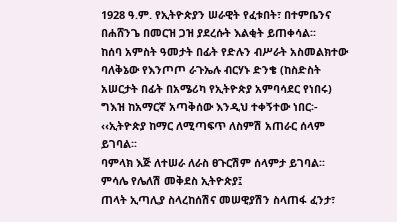1928 ዓ.ም. የኢትዮጵያን ሠራዊት የፈቱበት፣ በተምቤንና በሐሸንጌ በመርዝ ጋዝ ያደረሱት እልቂት ይጠቀሳል፡፡
ከሰባ አምስት ዓመታት በፊት የድሉን ብሥራት አስመልክተው ባለቅኔው የእንጦጦ ራጉኤሉ ብርሃኑ ድንቄ (ከስድስት አሠርታት በፊት በአሜሪካ የኢትዮጵያ አምባሳደር የነበሩ) ግእዝ ከአማርኛ አጣቅሰው እንዲህ ተቀኝተው ነበር፡-
‹‹ኢትዮጵያ ከማር ለሚጣፍጥ ለስምሽ አጠራር ሰላም ይገባል፡፡
ባምላክ እጅ ለተሠራ ለራስ ፀጉርሽም ሰላምታ ይገባል፡፡
ምሳሌ የሌለሽ መቅደስ ኢትዮጵያ፤
ጠላት ኢጣሊያ ስላረከሰሽና መሠዊያሽን ስላጠፋ ፈንታ፣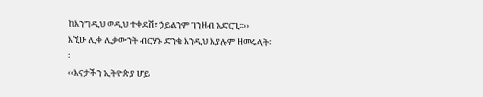ከእንግዲህ ወዲህ ተቀደሽ፣ ኃይልንም ገንዘብ አድርጊ፡፡››
እኚሁ ሊቀ ሊቃውንት ብርሃኑ ድንቄ እንዲህ እያሉም ዘመሩላት፡፡
‹‹እናታችን ኢትዮጵያ ሆይ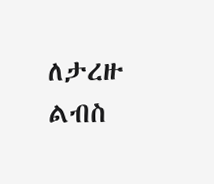ለታረዙ ልብስ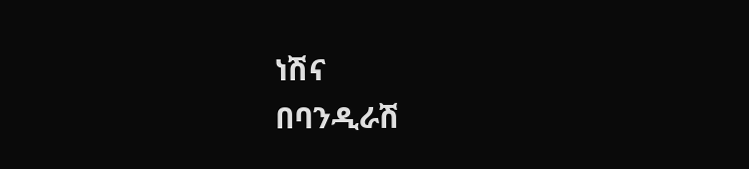ነሽና
በባንዲራሽ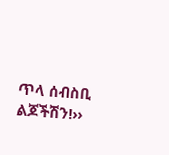ጥላ ሰብስቢ ልጆችሽን!››